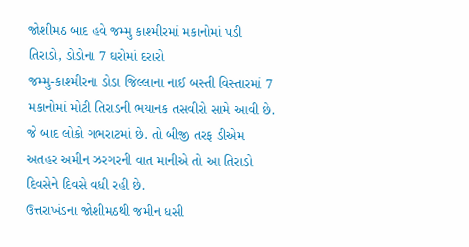જોશીમઠ બાદ હવે જમ્મુ કાશ્મીરમાં મકાનોમાં પડી તિરાડો, ડોડોના 7 ઘરોમાં દરારો
જમ્મુ-કાશ્મીરના ડોડા જિલ્લાના નાઈ બસ્તી વિસ્તારમાં 7 મકાનોમાં મોટી તિરાડની ભયાનક તસવીરો સામે આવી છે. જે બાદ લોકો ગભરાટમાં છે. તો બીજી તરફ ડીએમ અતહર અમીન ઝરગરની વાત માનીએ તો આ તિરાડો દિવસેને દિવસે વધી રહી છે.
ઉત્તરાખંડના જોશીમઠથી જમીન ધસી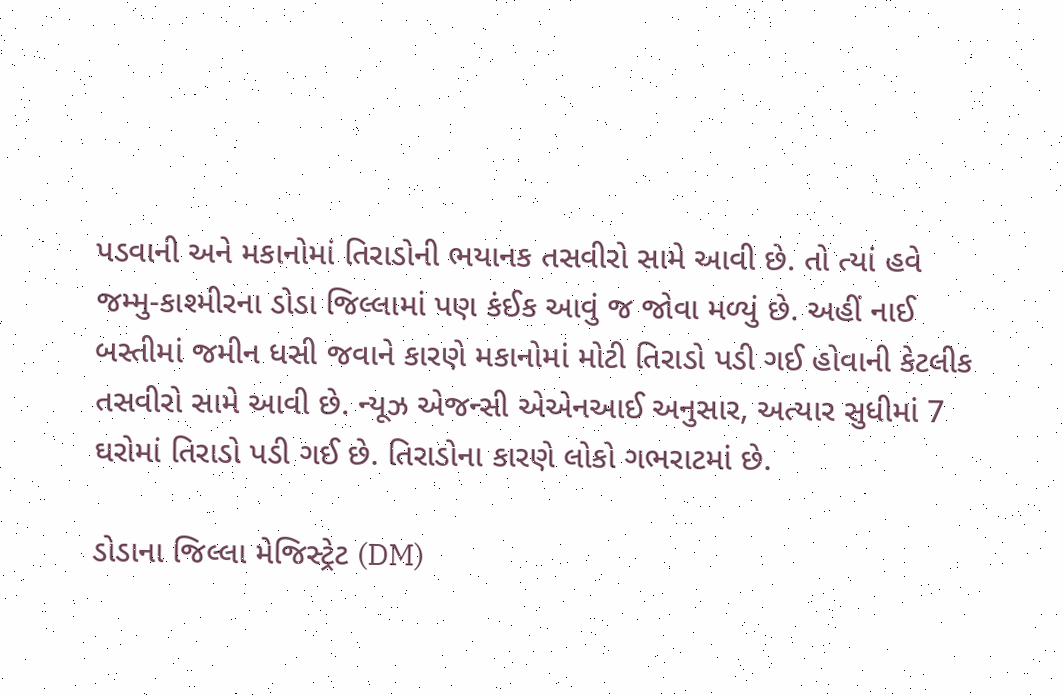પડવાની અને મકાનોમાં તિરાડોની ભયાનક તસવીરો સામે આવી છે. તો ત્યાં હવે જમ્મુ-કાશ્મીરના ડોડા જિલ્લામાં પણ કંઈક આવું જ જોવા મળ્યું છે. અહીં નાઈ બસ્તીમાં જમીન ધસી જવાને કારણે મકાનોમાં મોટી તિરાડો પડી ગઈ હોવાની કેટલીક તસવીરો સામે આવી છે. ન્યૂઝ એજન્સી એએનઆઈ અનુસાર, અત્યાર સુધીમાં 7 ઘરોમાં તિરાડો પડી ગઈ છે. તિરાડોના કારણે લોકો ગભરાટમાં છે.

ડોડાના જિલ્લા મેજિસ્ટ્રેટ (DM)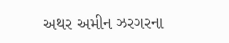અથર અમીન ઝરગરના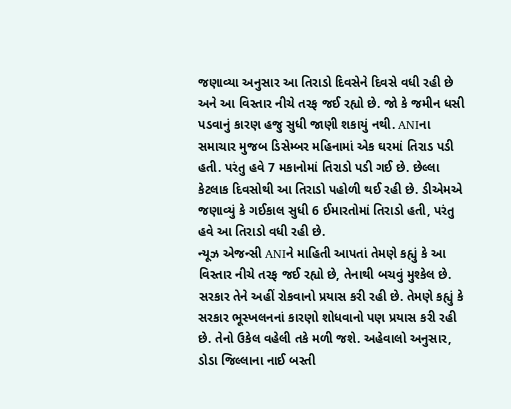જણાવ્યા અનુસાર આ તિરાડો દિવસેને દિવસે વધી રહી છે અને આ વિસ્તાર નીચે તરફ જઈ રહ્યો છે. જો કે જમીન ધસી પડવાનું કારણ હજુ સુધી જાણી શકાયું નથી. ANIના સમાચાર મુજબ ડિસેમ્બર મહિનામાં એક ઘરમાં તિરાડ પડી હતી. પરંતુ હવે 7 મકાનોમાં તિરાડો પડી ગઈ છે. છેલ્લા કેટલાક દિવસોથી આ તિરાડો પહોળી થઈ રહી છે. ડીએમએ જણાવ્યું કે ગઈકાલ સુધી 6 ઈમારતોમાં તિરાડો હતી, પરંતુ હવે આ તિરાડો વધી રહી છે.
ન્યૂઝ એજન્સી ANIને માહિતી આપતાં તેમણે કહ્યું કે આ વિસ્તાર નીચે તરફ જઈ રહ્યો છે, તેનાથી બચવું મુશ્કેલ છે. સરકાર તેને અહીં રોકવાનો પ્રયાસ કરી રહી છે. તેમણે કહ્યું કે સરકાર ભૂસ્ખલનનાં કારણો શોધવાનો પણ પ્રયાસ કરી રહી છે. તેનો ઉકેલ વહેલી તકે મળી જશે. અહેવાલો અનુસાર, ડોડા જિલ્લાના નાઈ બસ્તી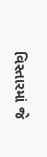વિસ્તારમાં જે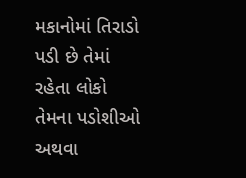મકાનોમાં તિરાડો પડી છે તેમાં રહેતા લોકો તેમના પડોશીઓ અથવા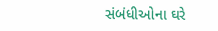સંબંધીઓના ઘરે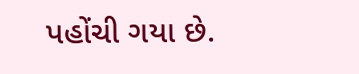પહોંચી ગયા છે.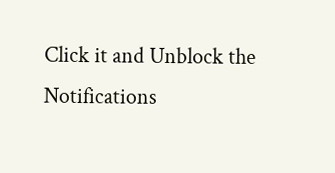Click it and Unblock the Notifications